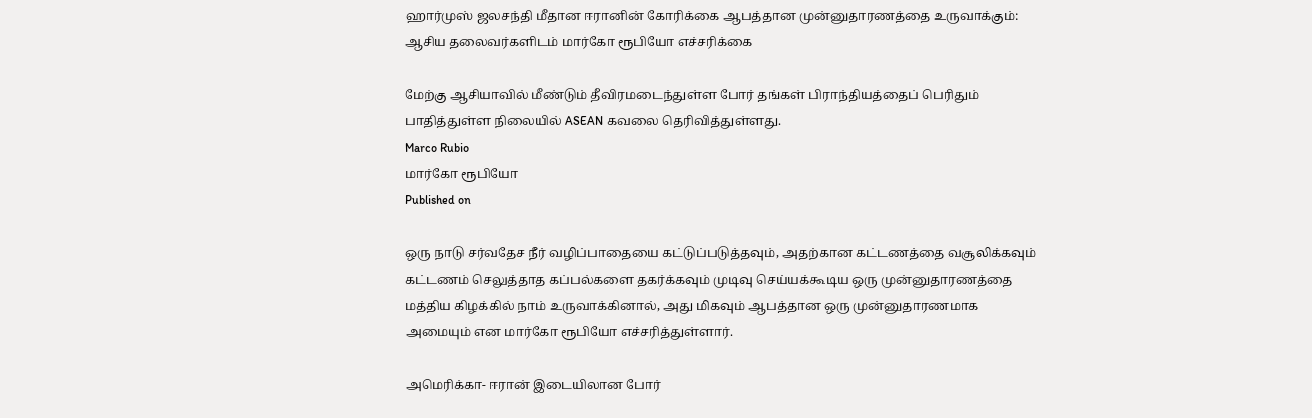ஹார்முஸ் ஜலசந்தி மீதான ஈரானின் கோரிக்கை ஆபத்தான முன்னுதாரணத்தை உருவாக்கும்: ஆசிய தலைவர்களிடம் மார்கோ ரூபியோ எச்சரிக்கை

மேற்கு ஆசியாவில் மீண்டும் தீவிரமடைந்துள்ள போர் தங்கள் பிராந்தியத்தைப் பெரிதும் பாதித்துள்ள நிலையில் ASEAN கவலை தெரிவித்துள்ளது.
Marco Rubio
மார்கோ ரூபியோ
Published on

ஒரு நாடு சர்வதேச நீர் வழிப்பாதையை கட்டுப்படுத்தவும், அதற்கான கட்டணத்தை வசூலிக்கவும் கட்டணம் செலுத்தாத கப்பல்களை தகர்க்கவும் முடிவு செய்யக்கூடிய ஒரு முன்னுதாரணத்தை மத்திய கிழக்கில் நாம் உருவாக்கினால், அது மிகவும் ஆபத்தான ஒரு முன்னுதாரணமாக அமையும் என மார்கோ ரூபியோ எச்சரித்துள்ளார்.

அமெரிக்கா- ஈரான் இடையிலான போர்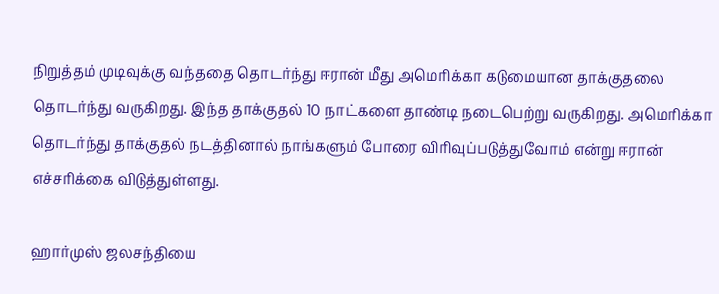நிறுத்தம் முடிவுக்கு வந்ததை தொடர்ந்து ஈரான் மீது அமெரிக்கா கடுமையான தாக்குதலை தொடர்ந்து வருகிறது. இந்த தாக்குதல் 10 நாட்களை தாண்டி நடைபெற்று வருகிறது. அமெரிக்கா தொடர்ந்து தாக்குதல் நடத்தினால் நாங்களும் போரை விரிவுப்படுத்துவோம் என்று ஈரான் எச்சரிக்கை விடுத்துள்ளது.

ஹார்முஸ் ஜலசந்தியை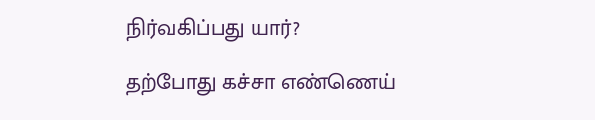நிர்வகிப்பது யார்?

தற்போது கச்சா எண்ணெய்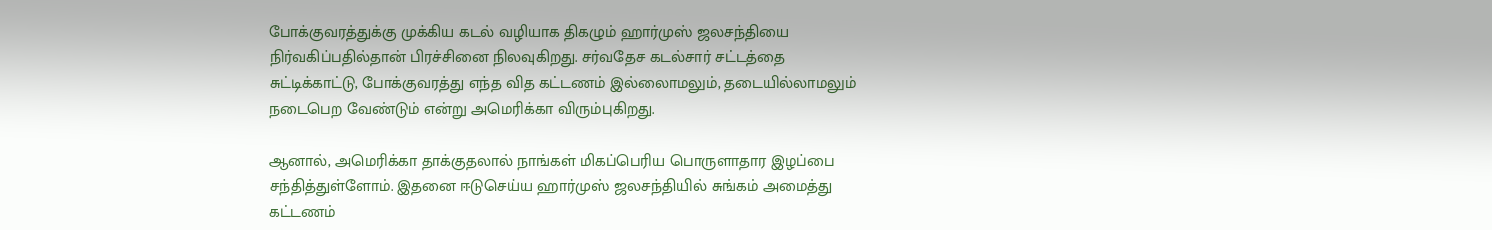போக்குவரத்துக்கு முக்கிய கடல் வழியாக திகழும் ஹார்முஸ் ஜலசந்தியை நிர்வகிப்பதில்தான் பிரச்சினை நிலவுகிறது. சர்வதேச கடல்சார் சட்டத்தை சுட்டிக்காட்டு, போக்குவரத்து எந்த வித கட்டணம் இல்லைாமலும், தடையில்லாமலும் நடைபெற வேண்டும் என்று அமெரிக்கா விரும்புகிறது.

ஆனால், அமெரிக்கா தாக்குதலால் நாங்கள் மிகப்பெரிய பொருளாதார இழப்பை சந்தித்துள்ளோம். இதனை ஈடுசெய்ய ஹார்முஸ் ஜலசந்தியில் சுங்கம் அமைத்து கட்டணம்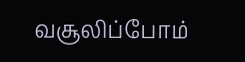வசூலிப்போம்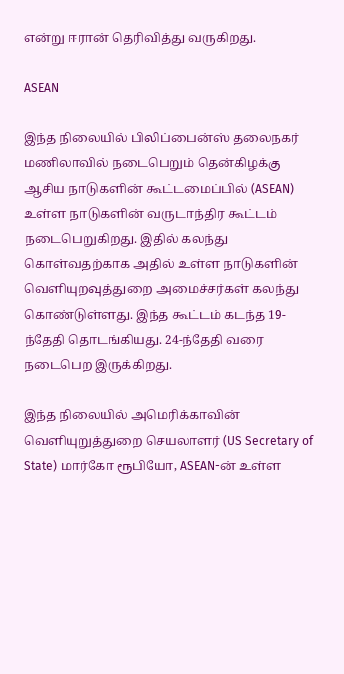என்று ஈரான் தெரிவித்து வருகிறது.

ASEAN

இந்த நிலையில் பிலிப்பைன்ஸ் தலைநகர் மணிலாவில் நடைபெறும் தென்கிழக்கு ஆசிய நாடுகளின் கூட்டமைப்பில் (ASEAN) உள்ள நாடுகளின் வருடாந்திர கூட்டம் நடைபெறுகிறது. இதில் கலந்து கொள்வதற்காக அதில் உள்ள நாடுகளின் வெளியுறவுத்துறை அமைச்சர்கள் கலந்து கொண்டுள்ளது. இந்த கூட்டம் கடந்த 19-ந்தேதி தொடங்கியது. 24-ந்தேதி வரை நடைபெற இருக்கிறது.

இந்த நிலையில் அமெரிக்காவின் வெளியுறுத்துறை செயலாளர் (US Secretary of State) மார்கோ ரூபியோ, ASEAN-ன் உள்ள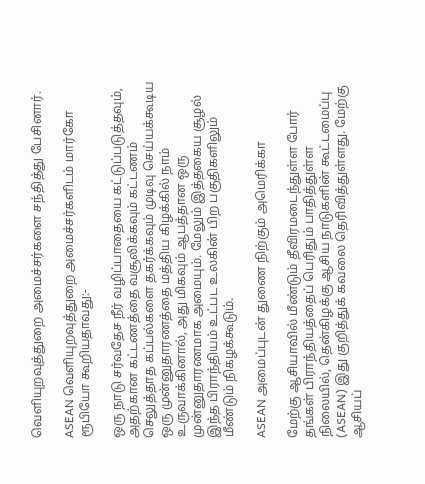வெளியுறவுத்துறை அமைச்சர்களை சந்தித்து பேசினார்.

ASEAN வெளியுறவுத்துறை அமைச்சர்களிடம் மார்கோ ரூபியோ கூறியதாவது:-

ஒரு நாடு சர்வதேச நீர் வழிப்பாதையை கட்டுப்படுத்தவும், அதற்கான கட்டணத்தை வசூலிக்கவும் கட்டணம் செலுத்தாத கப்பல்களை தகர்க்கவும் முடிவு செய்யக்கூடிய ஒரு முன்னுதாரணத்தை மத்திய கிழக்கில் நாம் உருவாக்கினால், அது மிகவும் ஆபத்தான ஒரு முன்னுதாரணமாக அமையும். மேலும் இத்தகைய சூழல் இந்த பிராந்தியம் உட்பட உலகின் பிற பகுதிகளிலும் மீண்டும் நிகழக்கூடும்.

ASEAN அமைப்புடன் துணை நிற்கும் அமெரிக்கா

மேற்கு ஆசியாவில் மீண்டும் தீவிரமடைந்துள்ள போர் தங்கள் பிராந்தியத்தைப் பெரிதும் பாதித்துள்ள நிலையில், தென்கிழக்கு ஆசிய நாடுகளின் கூட்டமைப்பு (ASEAN) இது குறித்துக் கவலை தெரிவித்துள்ளது. மேற்கு ஆசியப்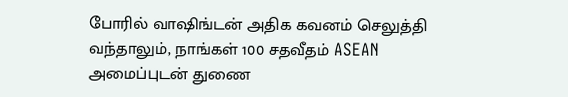போரில் வாஷிங்டன் அதிக கவனம் செலுத்தி வந்தாலும், நாங்கள் 100 சதவீதம் ASEAN அமைப்புடன் துணை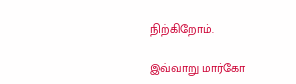நிற்கிறோம்.

இவ்வாறு மார்கோ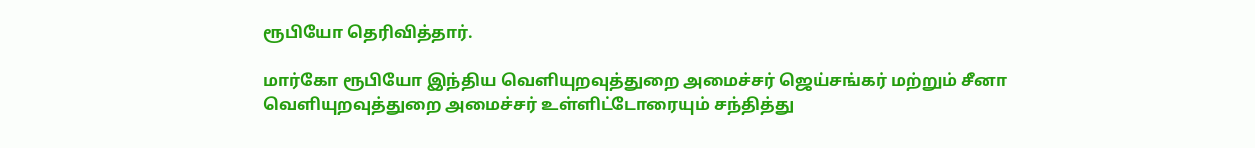ரூபியோ தெரிவித்தார்.

மார்கோ ரூபியோ இந்திய வெளியுறவுத்துறை அமைச்சர் ஜெய்சங்கர் மற்றும் சீனா வெளியுறவுத்துறை அமைச்சர் உள்ளிட்டோரையும் சந்தித்து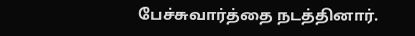பேச்சுவார்த்தை நடத்தினார்.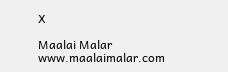X

Maalai Malar
www.maalaimalar.com